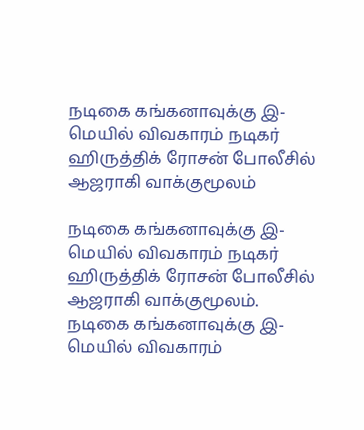நடிகை கங்கனாவுக்கு இ-மெயில் விவகாரம் நடிகர் ஹிருத்திக் ரோசன் போலீசில் ஆஜராகி வாக்குமூலம்

நடிகை கங்கனாவுக்கு இ-மெயில் விவகாரம் நடிகர் ஹிருத்திக் ரோசன் போலீசில் ஆஜராகி வாக்குமூலம்.
நடிகை கங்கனாவுக்கு இ-மெயில் விவகாரம்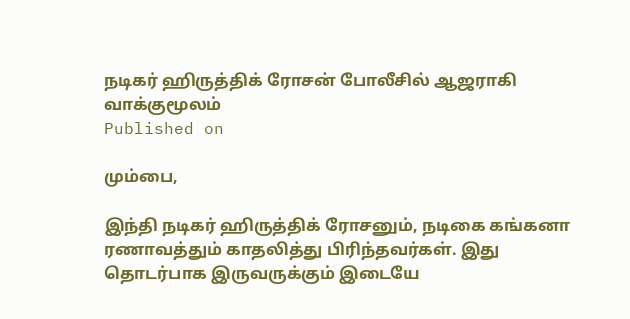நடிகர் ஹிருத்திக் ரோசன் போலீசில் ஆஜராகி வாக்குமூலம்
Published on

மும்பை,

இந்தி நடிகர் ஹிருத்திக் ரோசனும், நடிகை கங்கனா ரணாவத்தும் காதலித்து பிரிந்தவர்கள். இது தொடர்பாக இருவருக்கும் இடையே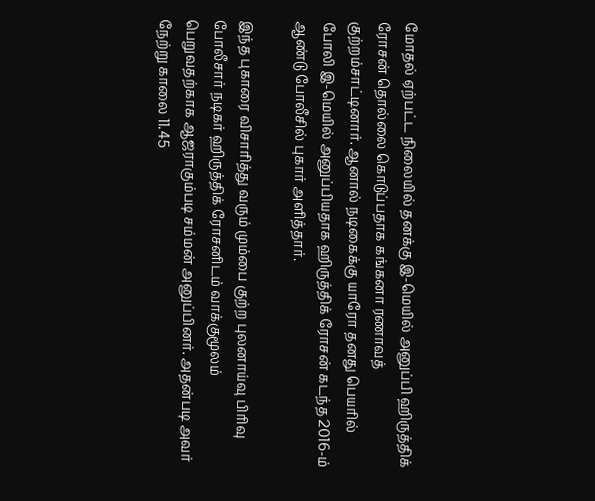மோதல் ஏற்பட்ட நிலையில் தனக்கு இ-மெயில் அனுப்பி ஹிருத்திக் ரோசன் தொல்லை கொடுப்பதாக கங்கனா ரணாவத் குற்றம்சாட்டினார். ஆனால் நடிகைக்கு யாரோ தனது பெயரில் போலி இ-மெயில் அனுப்பியதாக ஹிருத்திக் ரோசன் கடந்த 2016-ம் ஆண்டு போலீசில் புகார் அளித்தார்.

இந்த புகாரை விசாரித்து வரும் மும்பை குற்ற புலனாய்வு பிரிவு போலீசார் நடிகர் ஹிருத்திக் ரோசனிடம் வாக்குமூலம் பெறுவதற்காக ஆஜராகும்படி சம்மன் அனுப்பினர். அதன்படி அவர் நேற்று காலை 11.45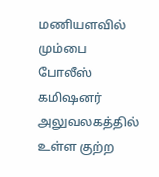மணியளவில் மும்பை போலீஸ் கமிஷனர் அலுவலகத்தில் உள்ள குற்ற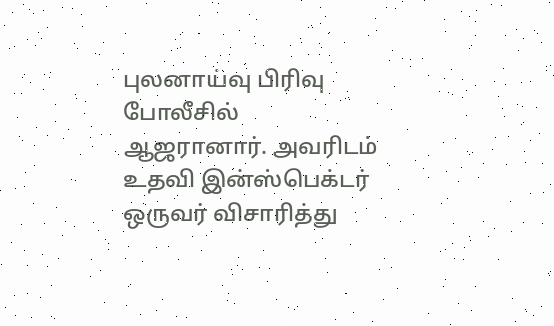புலனாய்வு பிரிவு போலீசில் ஆஜரானார். அவரிடம் உதவி இன்ஸ்பெக்டர் ஒருவர் விசாரித்து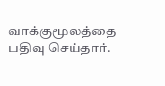வாக்குமூலத்தை பதிவு செய்தார்.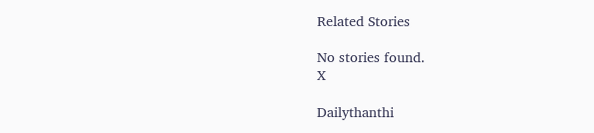Related Stories

No stories found.
X

Dailythanthi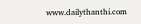www.dailythanthi.com